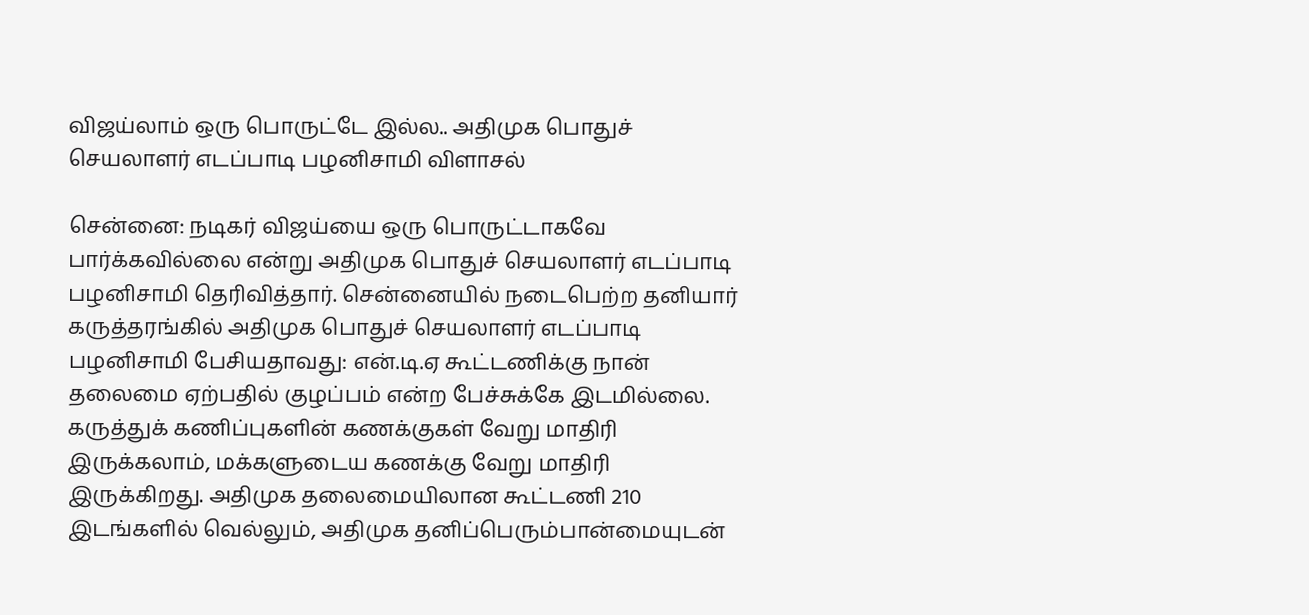விஜய்லாம் ஒரு பொருட்டே இல்ல.. அதிமுக பொதுச் செயலாளர் எடப்பாடி பழனிசாமி விளாசல்

சென்னை: நடிகர் விஜய்யை ஒரு பொருட்டாகவே பார்க்கவில்லை என்று அதிமுக பொதுச் செயலாளர் எடப்பாடி பழனிசாமி தெரிவித்தார். சென்னையில் நடைபெற்ற தனியார் கருத்தரங்கில் அதிமுக பொதுச் செயலாளர் எடப்பாடி பழனிசாமி பேசியதாவது: என்.டி.ஏ கூட்டணிக்கு நான் தலைமை ஏற்பதில் குழப்பம் என்ற பேச்சுக்கே இடமில்லை. கருத்துக் கணிப்புகளின் கணக்குகள் வேறு மாதிரி இருக்கலாம், மக்களுடைய கணக்கு வேறு மாதிரி இருக்கிறது. அதிமுக தலைமையிலான கூட்டணி 210 இடங்களில் வெல்லும், அதிமுக தனிப்பெரும்பான்மையுடன்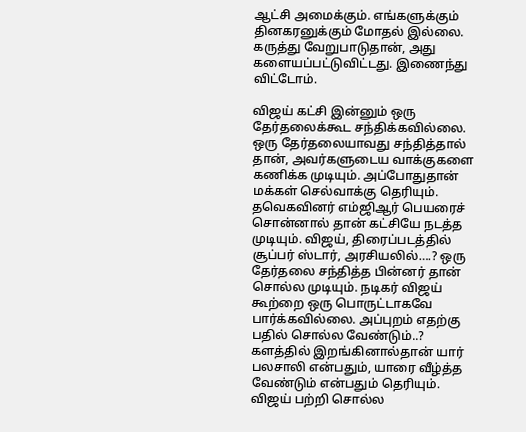ஆட்சி அமைக்கும். எங்களுக்கும் தினகரனுக்கும் மோதல் இல்லை. கருத்து வேறுபாடுதான், அது களையப்பட்டுவிட்டது. இணைந்து விட்டோம்.

விஜய் கட்சி இன்னும் ஒரு தேர்தலைக்கூட சந்திக்கவில்லை. ஒரு தேர்தலையாவது சந்தித்தால் தான், அவர்களுடைய வாக்குகளை கணிக்க முடியும். அப்போதுதான் மக்கள் செல்வாக்கு தெரியும். தவெகவினர் எம்ஜிஆர் பெயரைச் சொன்னால் தான் கட்சியே நடத்த முடியும். விஜய், திரைப்படத்தில் சூப்பர் ஸ்டார், அரசியலில்….? ஒரு தேர்தலை சந்தித்த பின்னர் தான் சொல்ல முடியும். நடிகர் விஜய் கூற்றை ஒரு பொருட்டாகவே பார்க்கவில்லை. அப்புறம் எதற்கு பதில் சொல்ல வேண்டும்..? களத்தில் இறங்கினால்தான் யார் பலசாலி என்பதும், யாரை வீழ்த்த வேண்டும் என்பதும் தெரியும். விஜய் பற்றி சொல்ல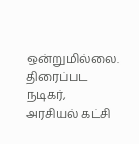ஒன்றுமில்லை. திரைப்பட நடிகர், அரசியல் கட்சி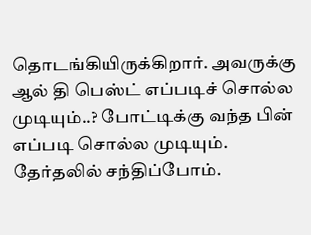தொடங்கியிருக்கிறார். அவருக்கு ஆல் தி பெஸ்ட் எப்படிச் சொல்ல முடியும்..? போட்டிக்கு வந்த பின் எப்படி சொல்ல முடியும். தேர்தலில் சந்திப்போம்.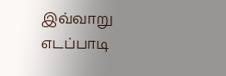இவ்வாறு எடப்பாடி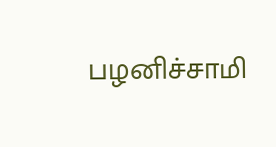பழனிச்சாமி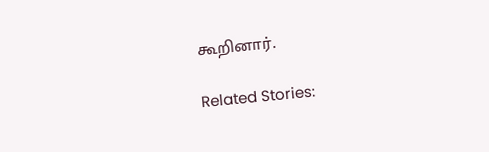கூறினார்.

Related Stories: